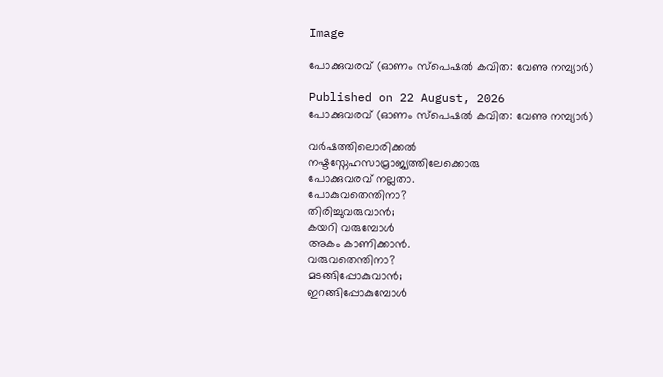Image

പോക്കുവരവ് (ഓണം സ്പെഷൽ കവിത: വേണു നമ്പ്യാർ)

Published on 22 August, 2026
പോക്കുവരവ് (ഓണം സ്പെഷൽ കവിത: വേണു നമ്പ്യാർ)

വർഷത്തിലൊരിക്കൽ
നഷ്ടസ്നേഹസാമ്രാജ്യത്തിലേക്കൊരു
പോക്കുവരവ് നല്ലതാ.
പോകുവതെന്തിനാ?
തിരിച്ചുവരുവാൻ;
കയറി വരുമ്പോൾ
അകം കാണിക്കാൻ.
വരുവതെന്തിനാ?
മടങ്ങിപ്പോകുവാൻ;
ഇറങ്ങിപ്പോകുമ്പോൾ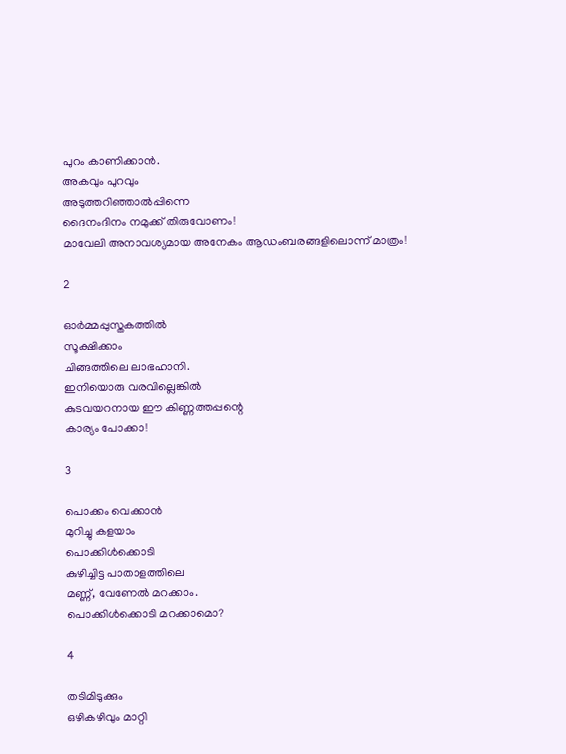പുറം കാണിക്കാൻ.
അകവും പുറവും
അടുത്തറിഞ്ഞാൽപ്പിന്നെ
ദൈനംദിനം നമുക്ക് തിരുവോണം!
മാവേലി അനാവശ്യമായ അനേകം ആഡംബരങ്ങളിലൊന്ന് മാത്രം!

2

ഓർമ്മപ്പുസ്തകത്തിൽ
സൂക്ഷിക്കാം
ചിങ്ങത്തിലെ ലാഭഹാനി.
ഇനിയൊരു വരവില്ലെങ്കിൽ
കുടവയറനായ ഈ കിണ്ണത്തപ്പന്റെ
കാര്യം പോക്കാ!

3

പൊക്കം വെക്കാൻ
മുറിച്ചു കളയാം
പൊക്കിൾക്കൊടി
കുഴിച്ചിട്ട പാതാളത്തിലെ
മണ്ണ്, വേണേൽ മറക്കാം.
പൊക്കിൾക്കൊടി മറക്കാമൊ?

4

തടിമിടുക്കും
ഒഴികഴിവും മാറ്റി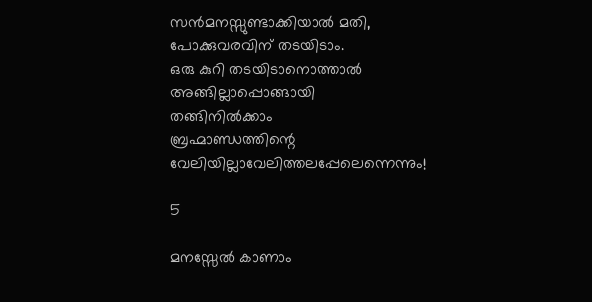സൻമനസ്സുണ്ടാക്കിയാൽ മതി,
പോക്കുവരവിന് തടയിടാം.
ഒരു കുറി തടയിടാനൊത്താൽ
അങ്ങില്ലാപ്പൊങ്ങായി
തങ്ങിനിൽക്കാം
ബ്രഹ്മാണ്ഡത്തിന്റെ
വേലിയില്ലാവേലിത്തലപ്പേലെന്നെന്നും!

5

മനസ്സേൽ കാണാം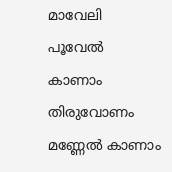മാവേലി
പൂവേൽ കാണാം
തിരുവോണം
മണ്ണേൽ കാണാം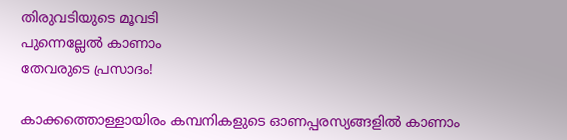തിരുവടിയുടെ മൂവടി
പുന്നെല്ലേൽ കാണാം
തേവരുടെ പ്രസാദം!

കാക്കത്തൊള്ളായിരം കമ്പനികളുടെ ഓണപ്പരസ്യങ്ങളിൽ കാണാം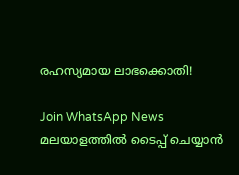രഹസ്യമായ ലാഭക്കൊതി!

Join WhatsApp News
മലയാളത്തില്‍ ടൈപ്പ് ചെയ്യാന്‍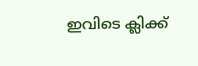ഇവിടെ ക്ലിക്ക്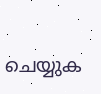ചെയ്യുക